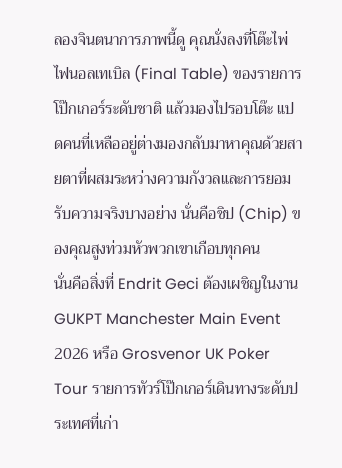ลองจินตนาการภาพนี้ดู คุณนั่งลงที่โต๊ะไพ่ไฟนอลเทเบิล (Final Table) ของรายการโป๊กเกอร์ระดับชาติ แล้วมองไปรอบโต๊ะ แปดคนที่เหลืออยู่ต่างมองกลับมาหาคุณด้วยสายตาที่ผสมระหว่างความกังวลและการยอมรับความจริงบางอย่าง นั่นคือชิป (Chip) ของคุณสูงท่วมหัวพวกเขาเกือบทุกคน
นั่นคือสิ่งที่ Endrit Geci ต้องเผชิญในงาน GUKPT Manchester Main Event 2026 หรือ Grosvenor UK Poker Tour รายการทัวร์โป๊กเกอร์เดินทางระดับประเทศที่เก่า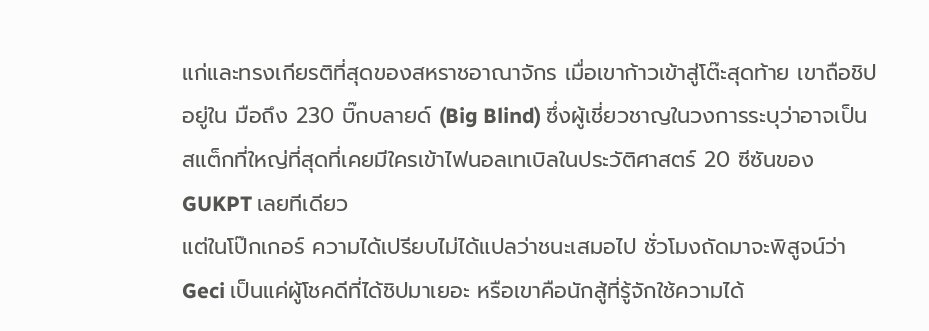แก่และทรงเกียรติที่สุดของสหราชอาณาจักร เมื่อเขาก้าวเข้าสู่โต๊ะสุดท้าย เขาถือชิปอยู่ใน มือถึง 230 บิ๊กบลายด์ (Big Blind) ซึ่งผู้เชี่ยวชาญในวงการระบุว่าอาจเป็นสแต็กที่ใหญ่ที่สุดที่เคยมีใครเข้าไฟนอลเทเบิลในประวัติศาสตร์ 20 ซีซันของ GUKPT เลยทีเดียว
แต่ในโป๊กเกอร์ ความได้เปรียบไม่ได้แปลว่าชนะเสมอไป ชั่วโมงถัดมาจะพิสูจน์ว่า Geci เป็นแค่ผู้โชคดีที่ได้ชิปมาเยอะ หรือเขาคือนักสู้ที่รู้จักใช้ความได้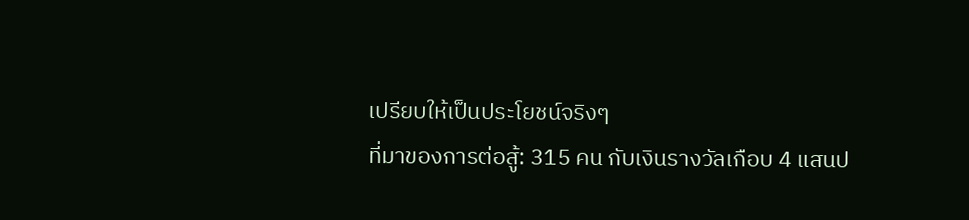เปรียบให้เป็นประโยชน์จริงๆ
ที่มาของการต่อสู้: 315 คน กับเงินรางวัลเกือบ 4 แสนป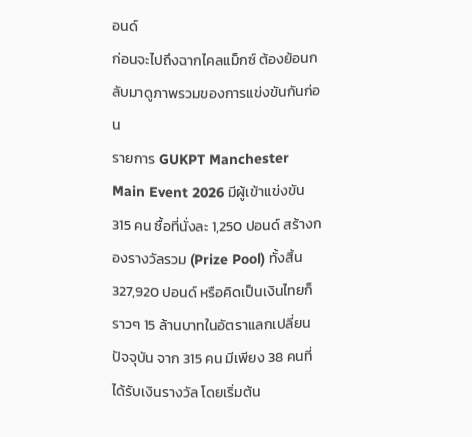อนด์
ก่อนจะไปถึงฉากไคลแม็กซ์ ต้องย้อนกลับมาดูภาพรวมของการแข่งขันกันก่อน
รายการ GUKPT Manchester Main Event 2026 มีผู้เข้าแข่งขัน 315 คน ซื้อที่นั่งละ 1,250 ปอนด์ สร้างกองรางวัลรวม (Prize Pool) ทั้งสิ้น 327,920 ปอนด์ หรือคิดเป็นเงินไทยก็ราวๆ 15 ล้านบาทในอัตราแลกเปลี่ยนปัจจุบัน จาก 315 คน มีเพียง 38 คนที่ได้รับเงินรางวัล โดยเริ่มต้น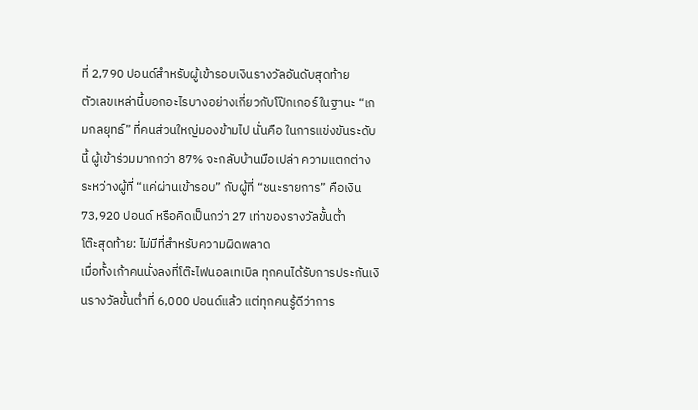ที่ 2,790 ปอนด์สำหรับผู้เข้ารอบเงินรางวัลอันดับสุดท้าย
ตัวเลขเหล่านี้บอกอะไรบางอย่างเกี่ยวกับโป๊กเกอร์ในฐานะ “เกมกลยุทธ์” ที่คนส่วนใหญ่มองข้ามไป นั่นคือ ในการแข่งขันระดับนี้ ผู้เข้าร่วมมากกว่า 87% จะกลับบ้านมือเปล่า ความแตกต่างระหว่างผู้ที่ “แค่ผ่านเข้ารอบ” กับผู้ที่ “ชนะรายการ” คือเงิน 73,920 ปอนด์ หรือคิดเป็นกว่า 27 เท่าของรางวัลขั้นต่ำ
โต๊ะสุดท้าย: ไม่มีที่สำหรับความผิดพลาด
เมื่อทั้งเก้าคนนั่งลงที่โต๊ะไฟนอลเทเบิล ทุกคนได้รับการประกันเงินรางวัลขั้นต่ำที่ 6,000 ปอนด์แล้ว แต่ทุกคนรู้ดีว่าการ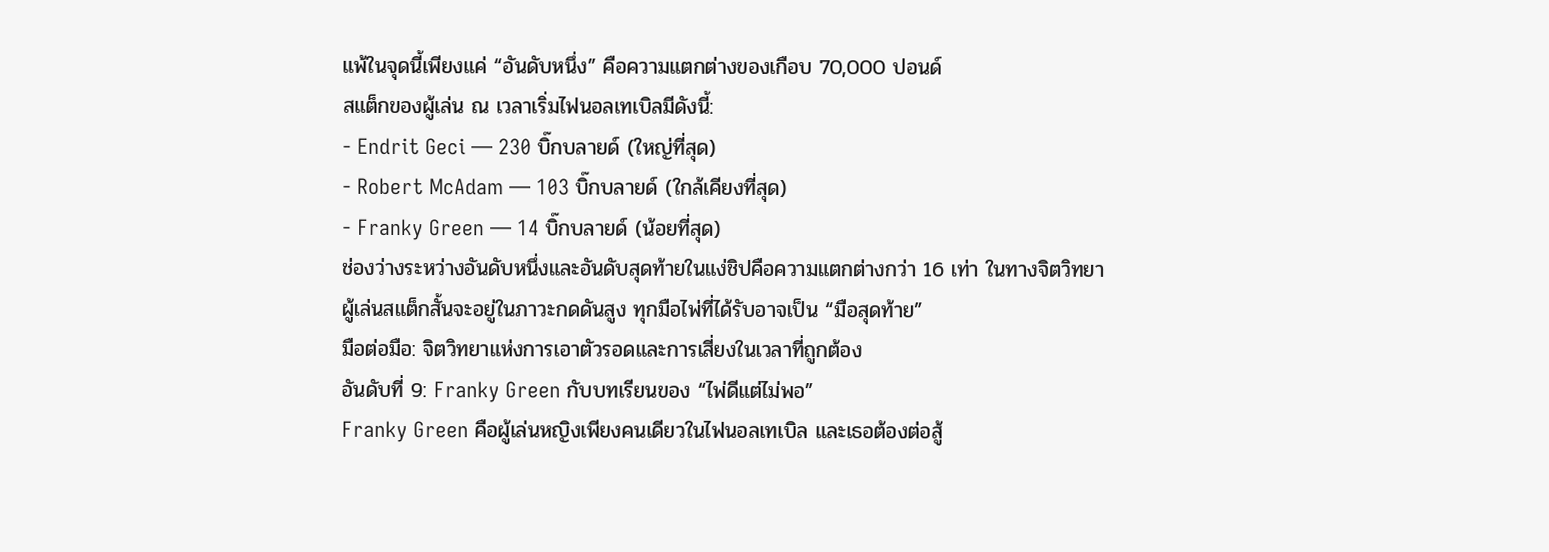แพ้ในจุดนี้เพียงแค่ “อันดับหนึ่ง” คือความแตกต่างของเกือบ 70,000 ปอนด์
สแต็กของผู้เล่น ณ เวลาเริ่มไฟนอลเทเบิลมีดังนี้:
- Endrit Geci — 230 บิ๊กบลายด์ (ใหญ่ที่สุด)
- Robert McAdam — 103 บิ๊กบลายด์ (ใกล้เคียงที่สุด)
- Franky Green — 14 บิ๊กบลายด์ (น้อยที่สุด)
ช่องว่างระหว่างอันดับหนึ่งและอันดับสุดท้ายในแง่ชิปคือความแตกต่างกว่า 16 เท่า ในทางจิตวิทยา ผู้เล่นสแต็กสั้นจะอยู่ในภาวะกดดันสูง ทุกมือไพ่ที่ได้รับอาจเป็น “มือสุดท้าย”
มือต่อมือ: จิตวิทยาแห่งการเอาตัวรอดและการเสี่ยงในเวลาที่ถูกต้อง
อันดับที่ 9: Franky Green กับบทเรียนของ “ไพ่ดีแต่ไม่พอ”
Franky Green คือผู้เล่นหญิงเพียงคนเดียวในไฟนอลเทเบิล และเธอต้องต่อสู้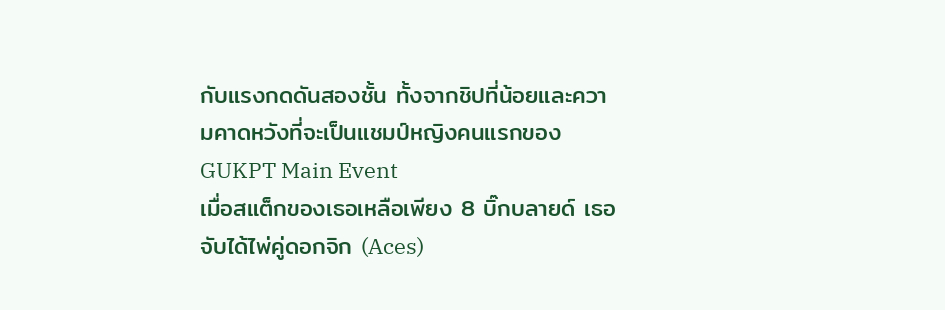กับแรงกดดันสองชั้น ทั้งจากชิปที่น้อยและความคาดหวังที่จะเป็นแชมป์หญิงคนแรกของ GUKPT Main Event
เมื่อสแต็กของเธอเหลือเพียง 8 บิ๊กบลายด์ เธอจับได้ไพ่คู่ดอกจิก (Aces)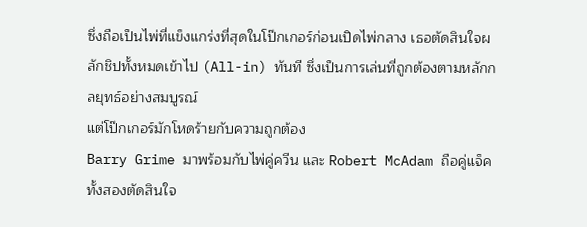ซึ่งถือเป็นไพ่ที่แข็งแกร่งที่สุดในโป๊กเกอร์ก่อนเปิดไพ่กลาง เธอตัดสินใจผลักชิปทั้งหมดเข้าไป (All-in) ทันที ซึ่งเป็นการเล่นที่ถูกต้องตามหลักกลยุทธ์อย่างสมบูรณ์
แต่โป๊กเกอร์มักโหดร้ายกับความถูกต้อง
Barry Grime มาพร้อมกับไพ่คู่ควีน และ Robert McAdam ถือคู่แจ็ค ทั้งสองตัดสินใจ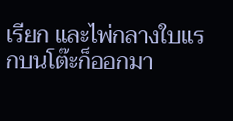เรียก และไพ่กลางใบแรกบนโต๊ะก็ออกมา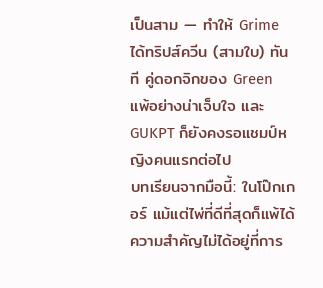เป็นสาม — ทำให้ Grime ได้ทริปส์ควีน (สามใบ) ทันที คู่ดอกจิกของ Green แพ้อย่างน่าเจ็บใจ และ GUKPT ก็ยังคงรอแชมป์หญิงคนแรกต่อไป
บทเรียนจากมือนี้: ในโป๊กเกอร์ แม้แต่ไพ่ที่ดีที่สุดก็แพ้ได้ ความสำคัญไม่ได้อยู่ที่การ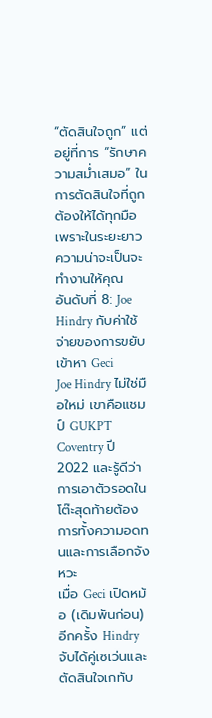“ตัดสินใจถูก” แต่อยู่ที่การ “รักษาความสม่ำเสมอ” ในการตัดสินใจที่ถูกต้องให้ได้ทุกมือ เพราะในระยะยาว ความน่าจะเป็นจะทำงานให้คุณ
อันดับที่ 8: Joe Hindry กับค่าใช้จ่ายของการขยับเข้าหา Geci
Joe Hindry ไม่ใช่มือใหม่ เขาคือแชมป์ GUKPT Coventry ปี 2022 และรู้ดีว่าการเอาตัวรอดในโต๊ะสุดท้ายต้องการทั้งความอดทนและการเลือกจังหวะ
เมื่อ Geci เปิดหม้อ (เดิมพันก่อน) อีกครั้ง Hindry จับได้คู่เซเว่นและตัดสินใจเกทับ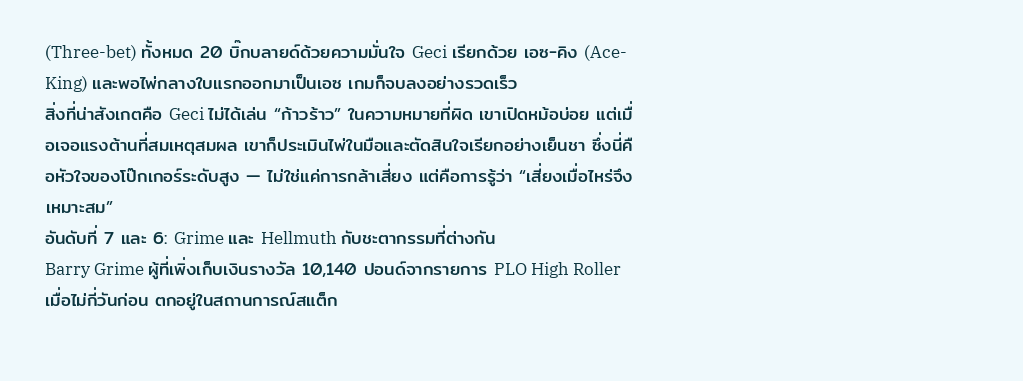(Three-bet) ทั้งหมด 20 บิ๊กบลายด์ด้วยความมั่นใจ Geci เรียกด้วย เอซ-คิง (Ace-King) และพอไพ่กลางใบแรกออกมาเป็นเอซ เกมก็จบลงอย่างรวดเร็ว
สิ่งที่น่าสังเกตคือ Geci ไม่ได้เล่น “ก้าวร้าว” ในความหมายที่ผิด เขาเปิดหม้อบ่อย แต่เมื่อเจอแรงต้านที่สมเหตุสมผล เขาก็ประเมินไพ่ในมือและตัดสินใจเรียกอย่างเย็นชา ซึ่งนี่คือหัวใจของโป๊กเกอร์ระดับสูง — ไม่ใช่แค่การกล้าเสี่ยง แต่คือการรู้ว่า “เสี่ยงเมื่อไหร่จึงเหมาะสม”
อันดับที่ 7 และ 6: Grime และ Hellmuth กับชะตากรรมที่ต่างกัน
Barry Grime ผู้ที่เพิ่งเก็บเงินรางวัล 10,140 ปอนด์จากรายการ PLO High Roller เมื่อไม่กี่วันก่อน ตกอยู่ในสถานการณ์สแต็ก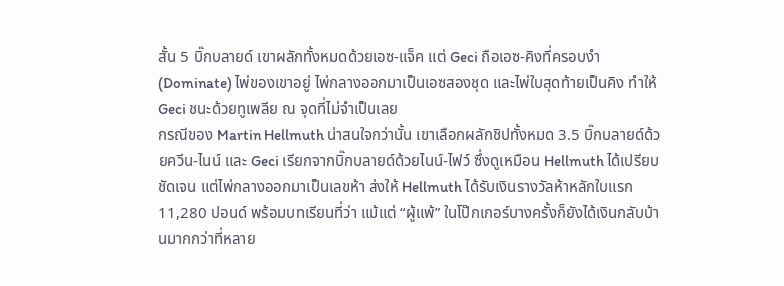สั้น 5 บิ๊กบลายด์ เขาผลักทั้งหมดด้วยเอซ-แจ็ค แต่ Geci ถือเอซ-คิงที่ครอบงำ (Dominate) ไพ่ของเขาอยู่ ไพ่กลางออกมาเป็นเอซสองชุด และไพ่ใบสุดท้ายเป็นคิง ทำให้ Geci ชนะด้วยทูเพลีย ณ จุดที่ไม่จำเป็นเลย
กรณีของ Martin Hellmuth น่าสนใจกว่านั้น เขาเลือกผลักชิปทั้งหมด 3.5 บิ๊กบลายด์ด้วยควีน-ไนน์ และ Geci เรียกจากบิ๊กบลายด์ด้วยไนน์-ไฟว์ ซึ่งดูเหมือน Hellmuth ได้เปรียบชัดเจน แต่ไพ่กลางออกมาเป็นเลขห้า ส่งให้ Hellmuth ได้รับเงินรางวัลห้าหลักใบแรก 11,280 ปอนด์ พร้อมบทเรียนที่ว่า แม้แต่ “ผู้แพ้” ในโป๊กเกอร์บางครั้งก็ยังได้เงินกลับบ้านมากกว่าที่หลาย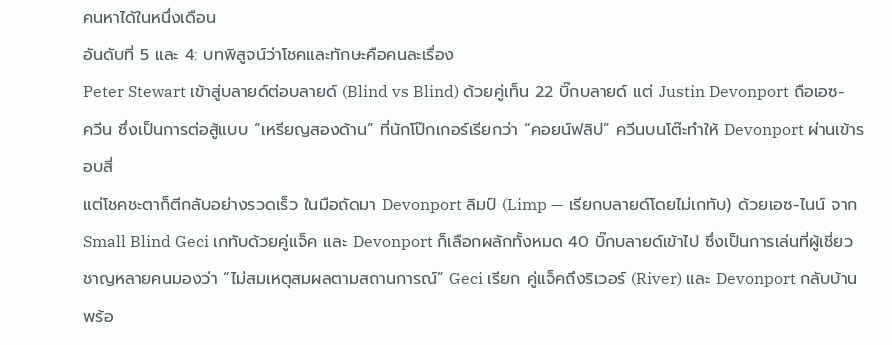คนหาได้ในหนึ่งเดือน
อันดับที่ 5 และ 4: บทพิสูจน์ว่าโชคและทักษะคือคนละเรื่อง
Peter Stewart เข้าสู่บลายด์ต่อบลายด์ (Blind vs Blind) ด้วยคู่เท็น 22 บิ๊กบลายด์ แต่ Justin Devonport ถือเอซ-ควีน ซึ่งเป็นการต่อสู้แบบ “เหรียญสองด้าน” ที่นักโป๊กเกอร์เรียกว่า “คอยน์ฟลิป” ควีนบนโต๊ะทำให้ Devonport ผ่านเข้ารอบสี่
แต่โชคชะตาก็ตีกลับอย่างรวดเร็ว ในมือถัดมา Devonport ลิมป์ (Limp — เรียกบลายด์โดยไม่เกทับ) ด้วยเอซ-ไนน์ จาก Small Blind Geci เกทับด้วยคู่แจ็ค และ Devonport ก็เลือกผลักทั้งหมด 40 บิ๊กบลายด์เข้าไป ซึ่งเป็นการเล่นที่ผู้เชี่ยวชาญหลายคนมองว่า “ไม่สมเหตุสมผลตามสถานการณ์” Geci เรียก คู่แจ็คถึงริเวอร์ (River) และ Devonport กลับบ้านพร้อ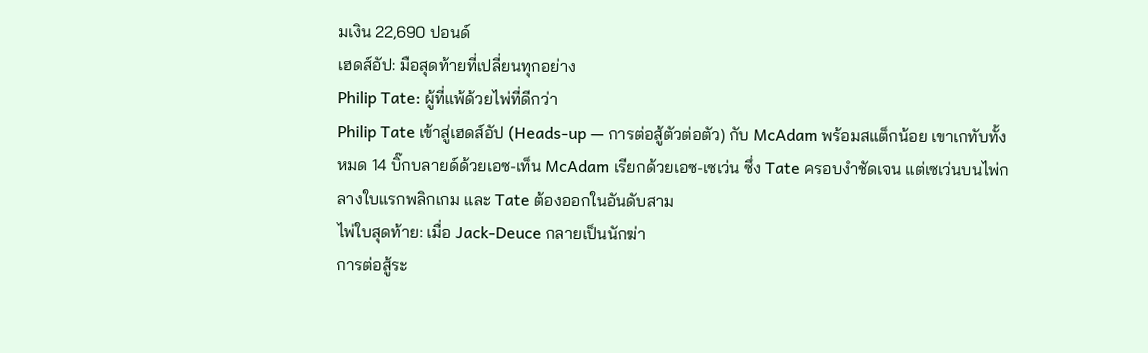มเงิน 22,690 ปอนด์
เฮดส์อัป: มือสุดท้ายที่เปลี่ยนทุกอย่าง
Philip Tate: ผู้ที่แพ้ด้วยไพ่ที่ดีกว่า
Philip Tate เข้าสู่เฮดส์อัป (Heads-up — การต่อสู้ตัวต่อตัว) กับ McAdam พร้อมสแต็กน้อย เขาเกทับทั้งหมด 14 บิ๊กบลายด์ด้วยเอซ-เท็น McAdam เรียกด้วยเอซ-เซเว่น ซึ่ง Tate ครอบงำชัดเจน แต่เซเว่นบนไพ่กลางใบแรกพลิกเกม และ Tate ต้องออกในอันดับสาม
ไพ่ใบสุดท้าย: เมื่อ Jack-Deuce กลายเป็นนักฆ่า
การต่อสู้ระ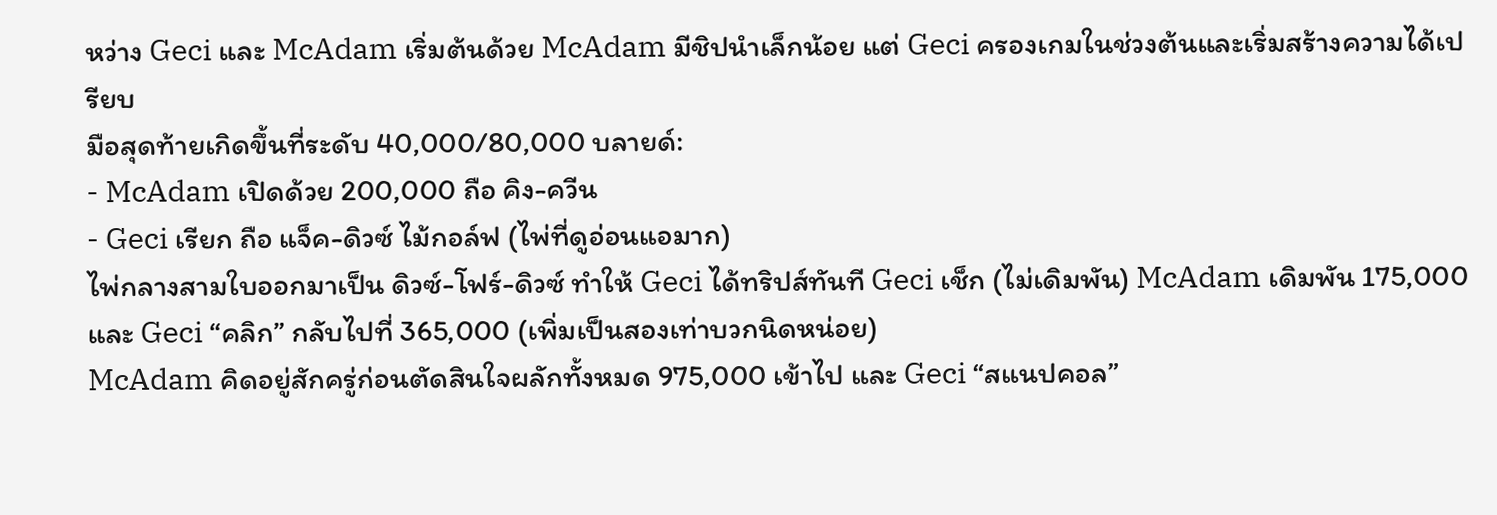หว่าง Geci และ McAdam เริ่มต้นด้วย McAdam มีชิปนำเล็กน้อย แต่ Geci ครองเกมในช่วงต้นและเริ่มสร้างความได้เปรียบ
มือสุดท้ายเกิดขึ้นที่ระดับ 40,000/80,000 บลายด์:
- McAdam เปิดด้วย 200,000 ถือ คิง-ควีน
- Geci เรียก ถือ แจ็ค-ดิวซ์ ไม้กอล์ฟ (ไพ่ที่ดูอ่อนแอมาก)
ไพ่กลางสามใบออกมาเป็น ดิวซ์-โฟร์-ดิวซ์ ทำให้ Geci ได้ทริปส์ทันที Geci เช็ก (ไม่เดิมพัน) McAdam เดิมพัน 175,000 และ Geci “คลิก” กลับไปที่ 365,000 (เพิ่มเป็นสองเท่าบวกนิดหน่อย)
McAdam คิดอยู่สักครู่ก่อนตัดสินใจผลักทั้งหมด 975,000 เข้าไป และ Geci “สแนปคอล”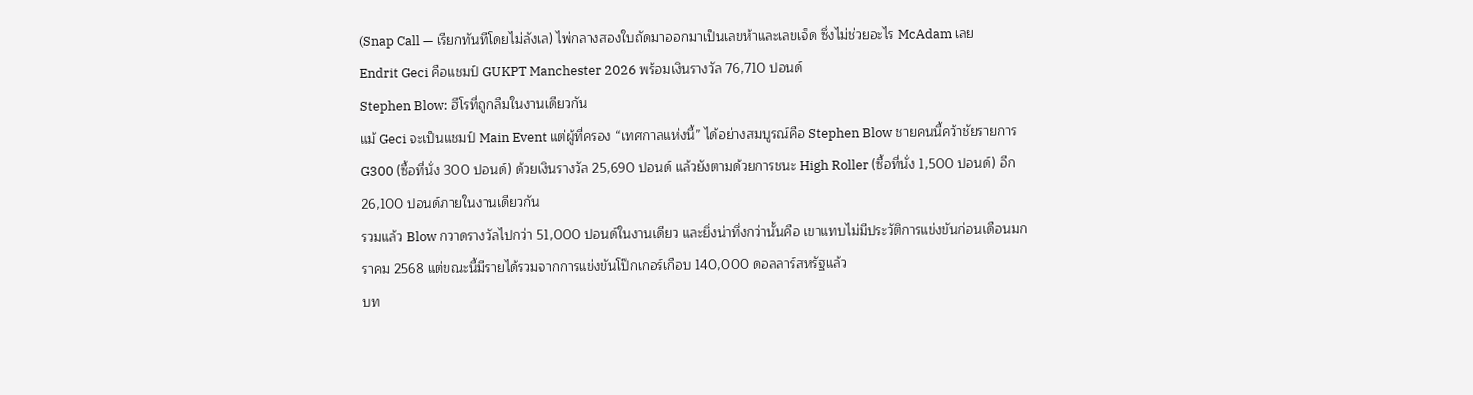(Snap Call — เรียกทันทีโดยไม่ลังเล) ไพ่กลางสองใบถัดมาออกมาเป็นเลขห้าและเลขเจ็ด ซึ่งไม่ช่วยอะไร McAdam เลย
Endrit Geci คือแชมป์ GUKPT Manchester 2026 พร้อมเงินรางวัล 76,710 ปอนด์
Stephen Blow: ฮีโรที่ถูกลืมในงานเดียวกัน
แม้ Geci จะเป็นแชมป์ Main Event แต่ผู้ที่ครอง “เทศกาลแห่งนี้” ได้อย่างสมบูรณ์คือ Stephen Blow ชายคนนี้คว้าชัยรายการ G300 (ซื้อที่นั่ง 300 ปอนด์) ด้วยเงินรางวัล 25,690 ปอนด์ แล้วยังตามด้วยการชนะ High Roller (ซื้อที่นั่ง 1,500 ปอนด์) อีก 26,100 ปอนด์ภายในงานเดียวกัน
รวมแล้ว Blow กวาดรางวัลไปกว่า 51,000 ปอนด์ในงานเดียว และยิ่งน่าทึ่งกว่านั้นคือ เขาแทบไม่มีประวัติการแข่งขันก่อนเดือนมกราคม 2568 แต่ขณะนี้มีรายได้รวมจากการแข่งขันโป๊กเกอร์เกือบ 140,000 ดอลลาร์สหรัฐแล้ว
บท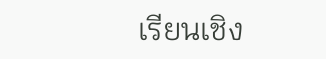เรียนเชิง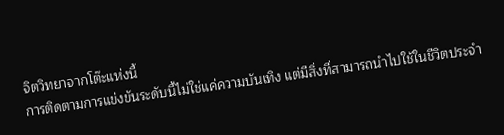จิตวิทยาจากโต๊ะแห่งนี้
การติดตามการแข่งขันระดับนี้ไม่ใช่แค่ความบันเทิง แต่มีสิ่งที่สามารถนำไปใช้ในชีวิตประจำ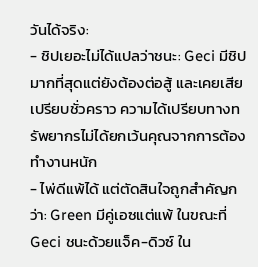วันได้จริง:
- ชิปเยอะไม่ได้แปลว่าชนะ: Geci มีชิปมากที่สุดแต่ยังต้องต่อสู้ และเคยเสียเปรียบชั่วคราว ความได้เปรียบทางทรัพยากรไม่ได้ยกเว้นคุณจากการต้องทำงานหนัก
- ไพ่ดีแพ้ได้ แต่ตัดสินใจถูกสำคัญกว่า: Green มีคู่เอซแต่แพ้ ในขณะที่ Geci ชนะด้วยแจ็ค-ดิวซ์ ใน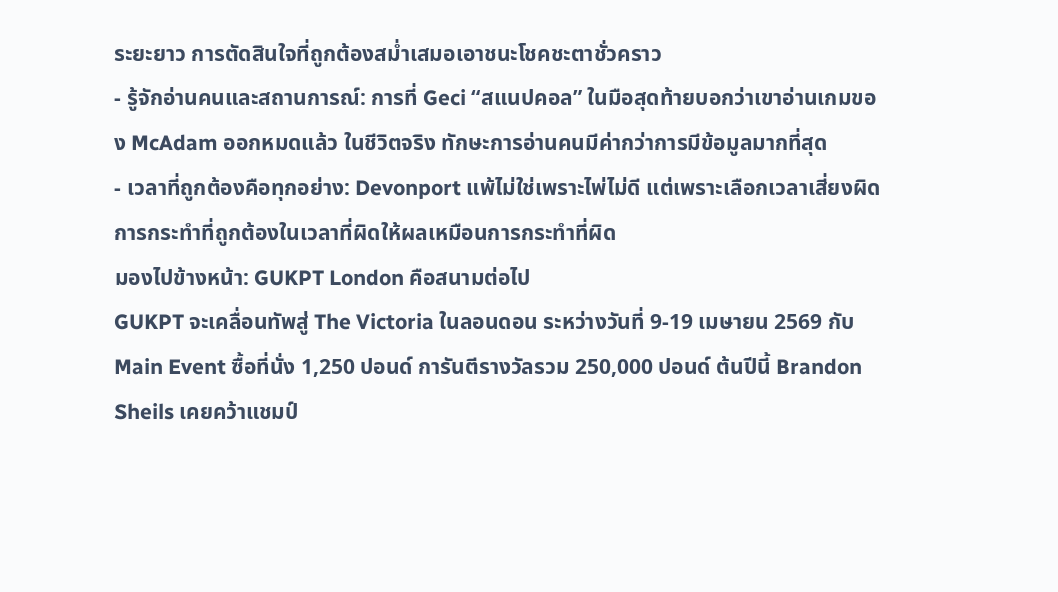ระยะยาว การตัดสินใจที่ถูกต้องสม่ำเสมอเอาชนะโชคชะตาชั่วคราว
- รู้จักอ่านคนและสถานการณ์: การที่ Geci “สแนปคอล” ในมือสุดท้ายบอกว่าเขาอ่านเกมของ McAdam ออกหมดแล้ว ในชีวิตจริง ทักษะการอ่านคนมีค่ากว่าการมีข้อมูลมากที่สุด
- เวลาที่ถูกต้องคือทุกอย่าง: Devonport แพ้ไม่ใช่เพราะไพ่ไม่ดี แต่เพราะเลือกเวลาเสี่ยงผิด การกระทำที่ถูกต้องในเวลาที่ผิดให้ผลเหมือนการกระทำที่ผิด
มองไปข้างหน้า: GUKPT London คือสนามต่อไป
GUKPT จะเคลื่อนทัพสู่ The Victoria ในลอนดอน ระหว่างวันที่ 9-19 เมษายน 2569 กับ Main Event ซื้อที่นั่ง 1,250 ปอนด์ การันตีรางวัลรวม 250,000 ปอนด์ ต้นปีนี้ Brandon Sheils เคยคว้าแชมป์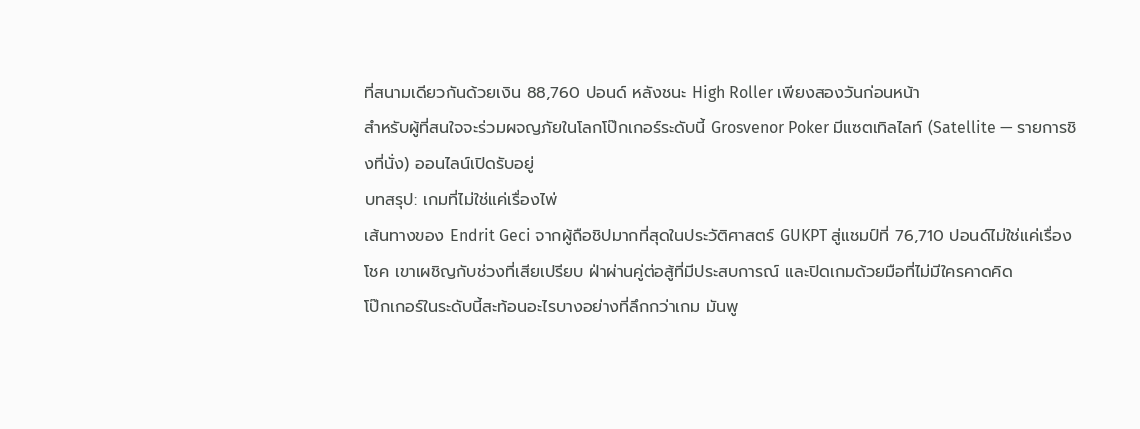ที่สนามเดียวกันด้วยเงิน 88,760 ปอนด์ หลังชนะ High Roller เพียงสองวันก่อนหน้า
สำหรับผู้ที่สนใจจะร่วมผจญภัยในโลกโป๊กเกอร์ระดับนี้ Grosvenor Poker มีแซตเทิลไลท์ (Satellite — รายการชิงที่นั่ง) ออนไลน์เปิดรับอยู่
บทสรุป: เกมที่ไม่ใช่แค่เรื่องไพ่
เส้นทางของ Endrit Geci จากผู้ถือชิปมากที่สุดในประวัติศาสตร์ GUKPT สู่แชมป์ที่ 76,710 ปอนด์ไม่ใช่แค่เรื่องโชค เขาเผชิญกับช่วงที่เสียเปรียบ ฝ่าผ่านคู่ต่อสู้ที่มีประสบการณ์ และปิดเกมด้วยมือที่ไม่มีใครคาดคิด
โป๊กเกอร์ในระดับนี้สะท้อนอะไรบางอย่างที่ลึกกว่าเกม มันพู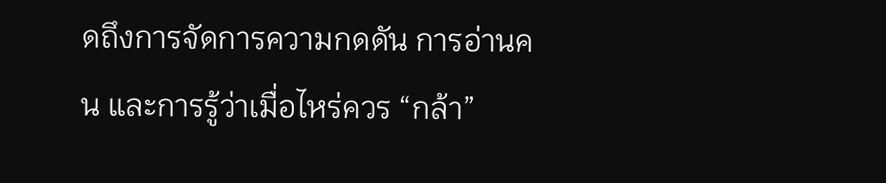ดถึงการจัดการความกดดัน การอ่านคน และการรู้ว่าเมื่อไหร่ควร “กล้า”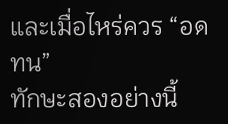และเมื่อไหร่ควร “อดทน”
ทักษะสองอย่างนี้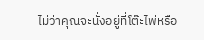ไม่ว่าคุณจะนั่งอยู่ที่โต๊ะไพ่หรือ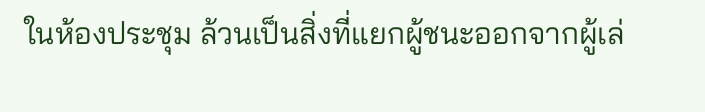ในห้องประชุม ล้วนเป็นสิ่งที่แยกผู้ชนะออกจากผู้เล่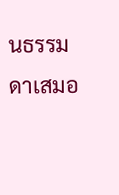นธรรมดาเสมอ